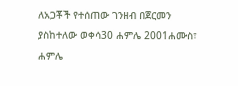ለአጋቾች የተሰጠው ገንዘብ በጀርመን ያስከተለው ወቀሳ30 ሐምሌ 2001ሐሙስ፣ ሐምሌ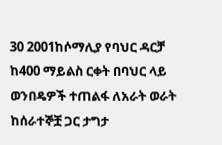30 2001ከሶማሊያ የባህር ዳርቻ ከ400 ማይልስ ርቀት በባህር ላይ ወንበዴዎች ተጠልፋ ለአራት ወራት ከሰራተኞቿ ጋር ታግታ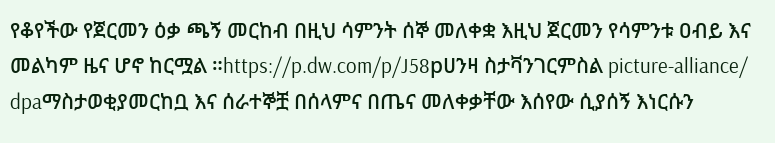የቆየችው የጀርመን ዕቃ ጫኝ መርከብ በዚህ ሳምንት ሰኞ መለቀቋ እዚህ ጀርመን የሳምንቱ ዐብይ እና መልካም ዜና ሆኖ ከርሟል ።https://p.dw.com/p/J58pሀንዛ ስታቫንገርምስል picture-alliance/ dpaማስታወቂያመርከቧ እና ሰራተኞቿ በሰላምና በጤና መለቀቃቸው እሰየው ሲያሰኝ እነርሱን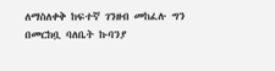ለማስለቀቅ ከፍተኛ ገንዘብ መከፈሉ ግን በመርከቧ ባለቤት ኩባንያ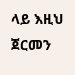ላይ እዚህ ጀርመን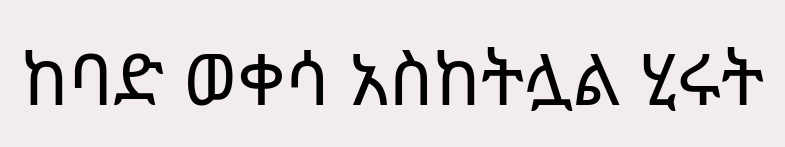ከባድ ወቀሳ አስከትሏል ሂሩት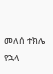መለሰ ተክሌ የኋላ